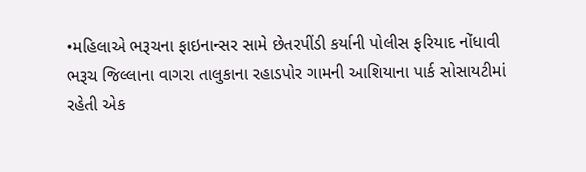•મહિલાએ ભરૂચના ફાઇનાન્સર સામે છેતરપીંડી કર્યાની પોલીસ ફરિયાદ નોંધાવી
ભરૂચ જિલ્લાના વાગરા તાલુકાના રહાડપોર ગામની આશિયાના પાર્ક સોસાયટીમાં રહેતી એક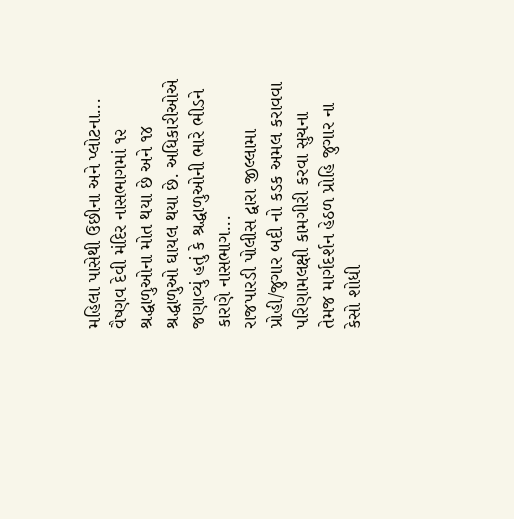મહિલા પાસેથી ઉછીના અને પ્લોટના...
વૈષ્ણવ દેવી મંદિર નાસભાગમાં ૧૨ શ્રદ્ધાળુઓના મોત થયા છે અને ૧૪ શ્રદ્ધાળુઓ ઘાયલ થયા છે. અધિકારીઓએ જણાવ્યું હતું કે શ્રદ્ધાળુઓની ભારે ભીડને કારણે નાસભાગ...
રાજપારડી પોલીસ દ્વારા જીલ્લામા પ્રોહી/જુગાર બદી નો કડક અમલ કરાવવા પરિણામલક્ષી કામગીરી કરવા સુચના તેમજ માર્ગદર્શન હેઠળ પ્રોહિ જુગાર ના કેસો શોધી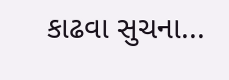કાઢવા સુચના...